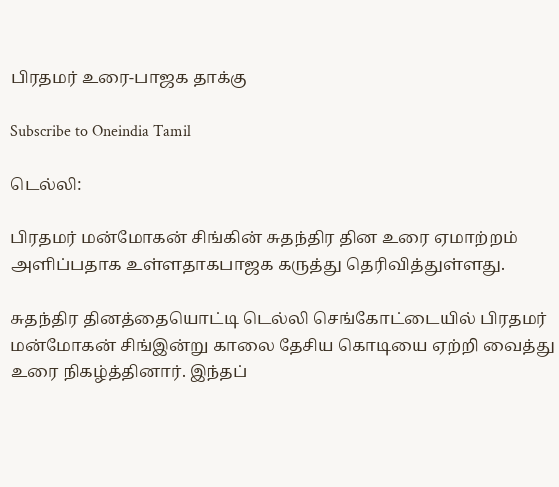பிரதமர் உரை-பாஜக தாக்கு

Subscribe to Oneindia Tamil

டெல்லி:

பிரதமர் மன்மோகன் சிங்கின் சுதந்திர தின உரை ஏமாற்றம் அளிப்பதாக உள்ளதாகபாஜக கருத்து தெரிவித்துள்ளது.

சுதந்திர தினத்தையொட்டி டெல்லி செங்கோட்டையில் பிரதமர் மன்மோகன் சிங்இன்று காலை தேசிய கொடியை ஏற்றி வைத்து உரை நிகழ்த்தினார். இந்தப்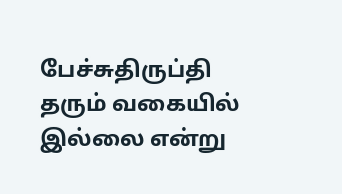பேச்சுதிருப்தி தரும் வகையில் இல்லை என்று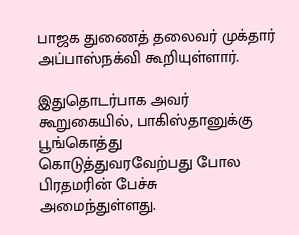பாஜக துணைத் தலைவர் முக்தார் அப்பாஸ்நக்வி கூறியுள்ளார்.

இதுதொடர்பாக அவர் கூறுகையில், பாகிஸ்தானுக்கு பூங்கொத்து கொடுத்துவரவேற்பது போல பிரதமரின் பேச்சு அமைந்துள்ளது.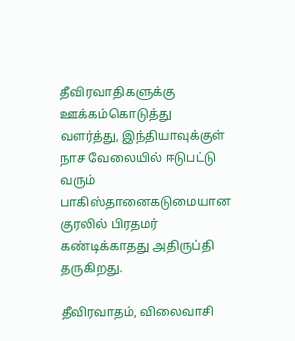தீவிரவாதிகளுக்கு ஊக்கம்கொடுத்து வளர்த்து, இந்தியாவுக்குள் நாச வேலையில் ஈடுபட்டு வரும் பாகிஸ்தானைகடுமையான குரலில் பிரதமர் கண்டிக்காதது அதிருப்தி தருகிறது.

தீவிரவாதம், விலைவாசி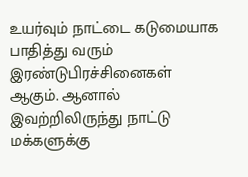உயர்வும் நாட்டை கடுமையாக பாதித்து வரும் இரண்டுபிரச்சினைகள் ஆகும். ஆனால் இவற்றிலிருந்து நாட்டு மக்களுக்கு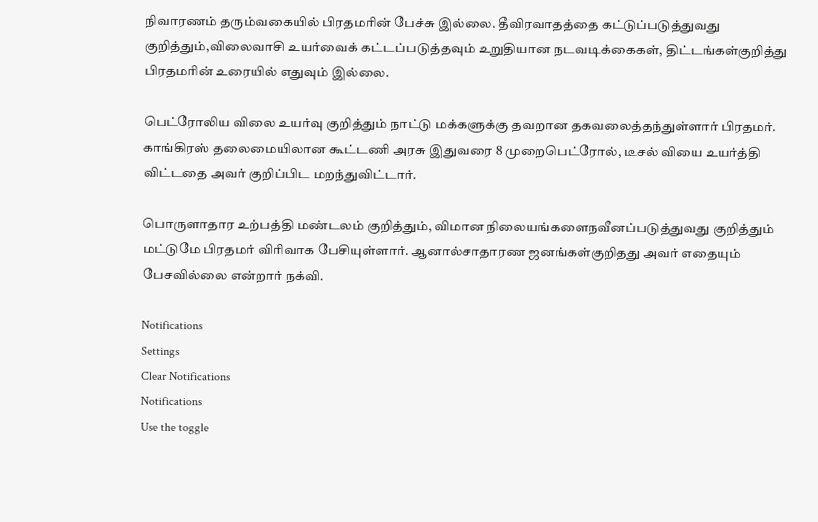நிவாரணம் தரும்வகையில் பிரதமரின் பேச்சு இல்லை. தீவிரவாதத்தை கட்டுப்படுத்துவது குறித்தும்,விலைவாசி உயர்வைக் கட்டப்படுத்தவும் உறுதியான நடவடிக்கைகள், திட்டங்கள்குறித்து பிரதமரின் உரையில் எதுவும் இல்லை.

பெட்ரோலிய விலை உயர்வு குறித்தும் நாட்டு மக்களுக்கு தவறான தகவலைத்தந்துள்ளார் பிரதமர். காங்கிரஸ் தலைமையிலான கூட்டணி அரசு இதுவரை 8 முறைபெட்ரோல், டீசல் வியை உயர்த்தி விட்டதை அவர் குறிப்பிட மறந்துவிட்டார்.

பொருளாதார உற்பத்தி மண்டலம் குறித்தும், விமான நிலையங்களைநவீனப்படுத்துவது குறித்தும் மட்டுமே பிரதமர் விரிவாக பேசியுள்ளார். ஆனால்சாதாரண ஜனங்கள்குறிதது அவர் எதையும் பேசவில்லை என்றார் நக்வி.

Notifications
Settings
Clear Notifications
Notifications
Use the toggle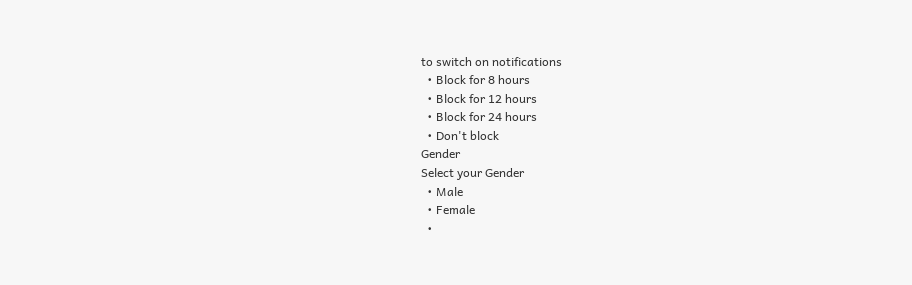to switch on notifications
  • Block for 8 hours
  • Block for 12 hours
  • Block for 24 hours
  • Don't block
Gender
Select your Gender
  • Male
  • Female
  •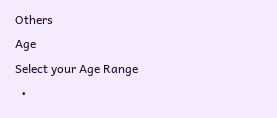Others
Age
Select your Age Range
  •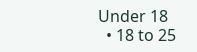Under 18
  • 18 to 25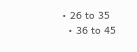• 26 to 35
  • 36 to 45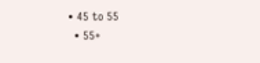• 45 to 55
  • 55+